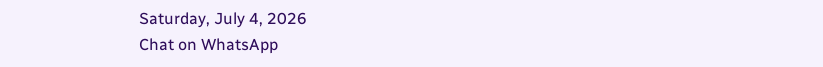Saturday, July 4, 2026
Chat on WhatsApp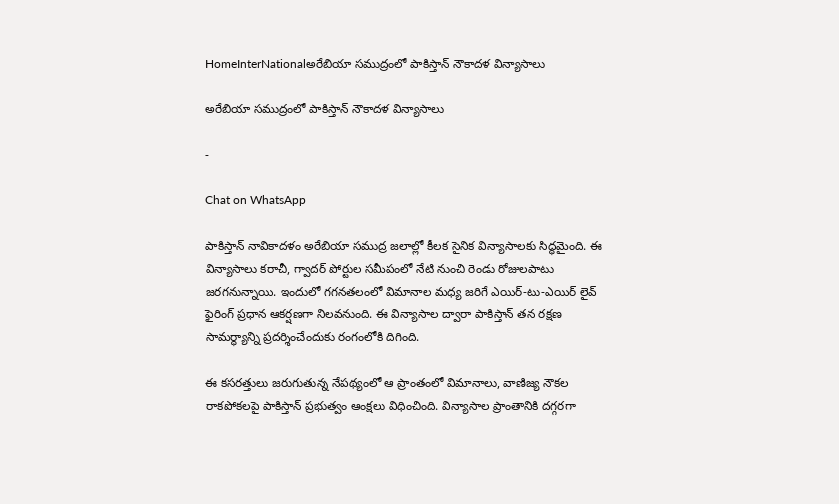HomeInterNationalఅరేబియా సముద్రంలో పాకిస్తాన్ నౌకాదళ విన్యాసాలు

అరేబియా సముద్రంలో పాకిస్తాన్ నౌకాదళ విన్యాసాలు

-

Chat on WhatsApp

పాకిస్తాన్ నావికాదళం అరేబియా సముద్ర జలాల్లో కీలక సైనిక విన్యాసాలకు సిద్ధమైంది. ఈ విన్యాసాలు కరాచీ, గ్వాదర్ పోర్టుల సమీపంలో నేటి నుంచి రెండు రోజులపాటు జరగనున్నాయి. ఇందులో గగనతలంలో విమానాల మధ్య జరిగే ఎయిర్-టు-ఎయిర్ లైవ్ ఫైరింగ్ ప్రధాన ఆకర్షణగా నిలవనుంది. ఈ విన్యాసాల ద్వారా పాకిస్తాన్ తన రక్షణ సామర్థ్యాన్ని ప్రదర్శించేందుకు రంగంలోకి దిగింది.

ఈ కసరత్తులు జరుగుతున్న నేపథ్యంలో ఆ ప్రాంతంలో విమానాలు, వాణిజ్య నౌకల రాకపోకలపై పాకిస్తాన్ ప్రభుత్వం ఆంక్షలు విధించింది. విన్యాసాల ప్రాంతానికి దగ్గరగా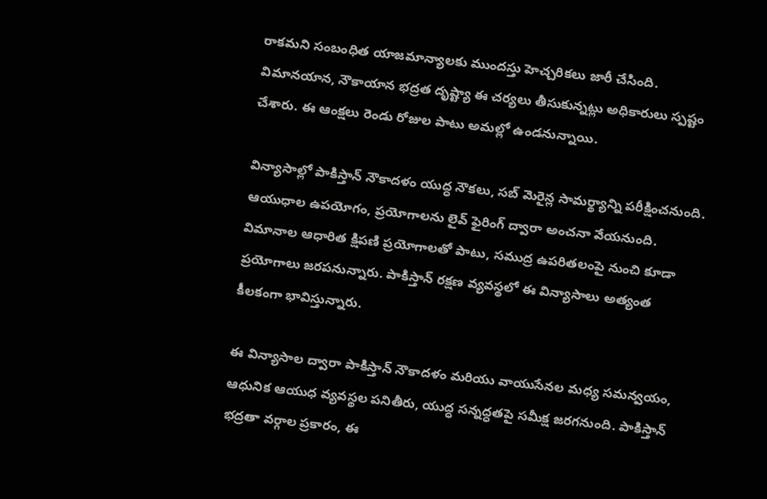రాకమని సంబంధిత యాజమాన్యాలకు ముందస్తు హెచ్చరికలు జారీ చేసింది. విమానయాన, నౌకాయాన భద్రత దృష్ట్యా ఈ చర్యలు తీసుకున్నట్లు అధికారులు స్పష్టం చేశారు. ఈ ఆంక్షలు రెండు రోజుల పాటు అమల్లో ఉండనున్నాయి.

విన్యాసాల్లో పాకిస్తాన్ నౌకాదళం యుద్ధ నౌకలు, సబ్ మెరైన్ల సామర్థ్యాన్ని పరీక్షించనుంది. ఆయుధాల ఉపయోగం, ప్రయోగాలను లైవ్ ఫైరింగ్ ద్వారా అంచనా వేయనుంది. విమానాల ఆధారిత క్షిపణి ప్రయోగాలతో పాటు, సముద్ర ఉపరితలంపై నుంచి కూడా ప్రయోగాలు జరపనున్నారు. పాకిస్తాన్ రక్షణ వ్యవస్థలో ఈ విన్యాసాలు అత్యంత కీలకంగా భావిస్తున్నారు.

ఈ విన్యాసాల ద్వారా పాకిస్తాన్ నౌకాదళం మరియు వాయుసేనల మధ్య సమన్వయం, ఆధునిక ఆయుధ వ్యవస్థల పనితీరు, యుద్ధ సన్నద్ధతపై సమీక్ష జరగనుంది. పాకిస్తాన్ భద్రతా వర్గాల ప్రకారం, ఈ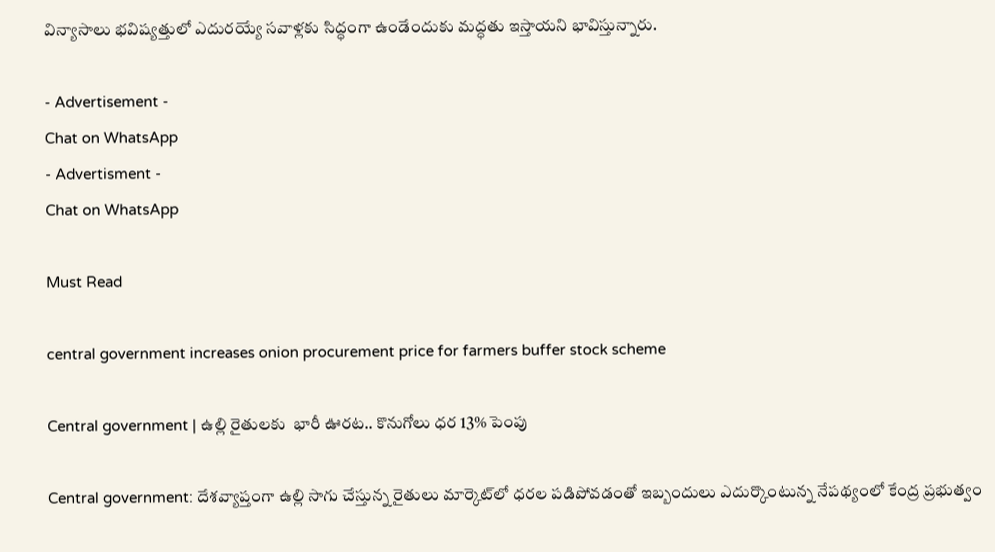విన్యాసాలు భవిష్యత్తులో ఎదురయ్యే సవాళ్లకు సిద్ధంగా ఉండేందుకు మద్ధతు ఇస్తాయని భావిస్తున్నారు.

- Advertisement -
Chat on WhatsApp
- Advertisment -
Chat on WhatsApp

Must Read

central government increases onion procurement price for farmers buffer stock scheme

Central government | ఉల్లి రైతులకు  భారీ ఊరట.. కొనుగోలు ధర 13% పెంపు

Central government: దేశవ్యాప్తంగా ఉల్లి సాగు చేస్తున్న రైతులు మార్కెట్‌లో ధరల పడిపోవడంతో ఇబ్బందులు ఎదుర్కొంటున్న నేపథ్యంలో కేంద్ర ప్రభుత్వం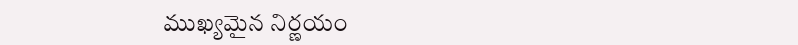ముఖ్యమైన నిర్ణయం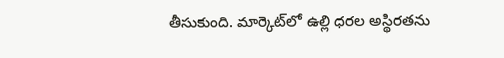తీసుకుంది. మార్కెట్‌లో ఉల్లి ధరల అస్థిరతను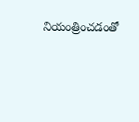నియంత్రించడంతో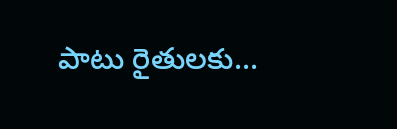పాటు రైతులకు...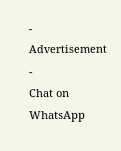- Advertisement -
Chat on WhatsApp